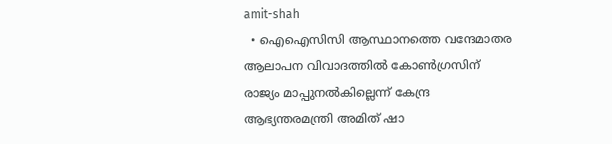amit-shah
  • ഐഐസിസി ആസ്ഥാനത്തെ വന്ദേമാതര ആലാപന വിവാദത്തില്‍ കോണ്‍ഗ്രസിന് രാജ്യം മാപ്പുനല്‍കില്ലെന്ന് കേന്ദ്ര ആഭ്യന്തരമന്ത്രി അമിത് ഷാ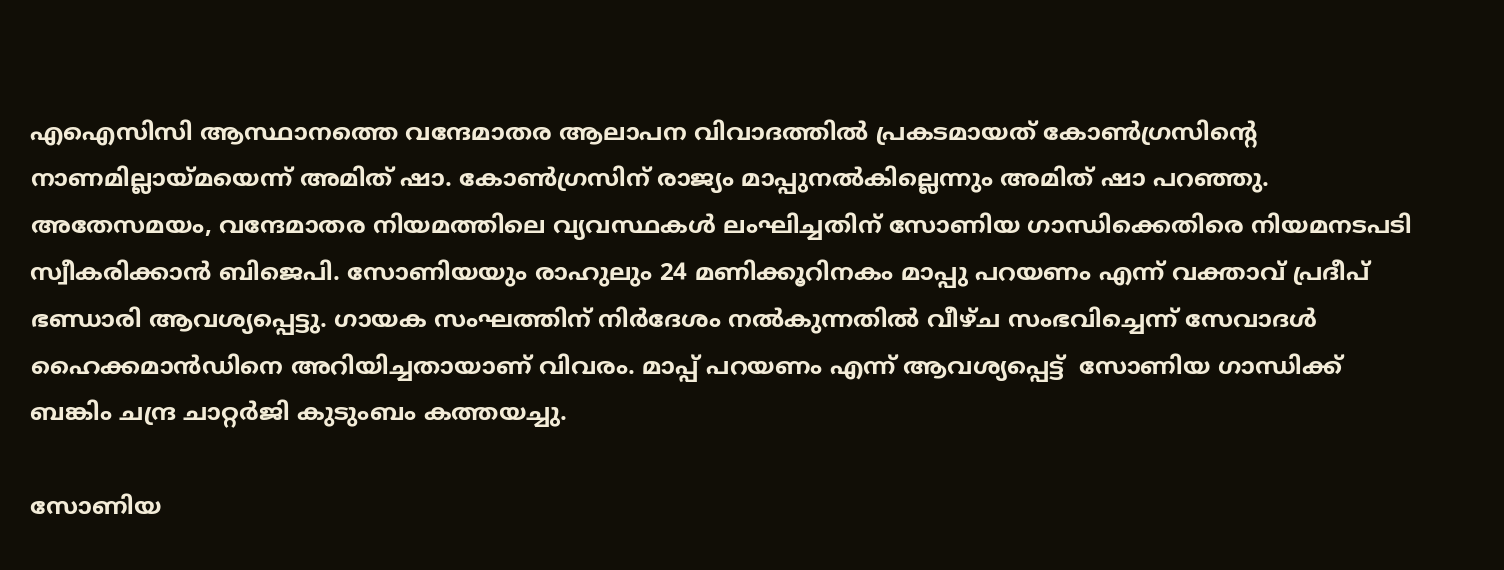എ‌ഐ‌സിസി ആസ്ഥാനത്തെ വന്ദേമാതര ആലാപന വിവാദത്തില്‍ പ്രകടമായത് കോണ്‍ഗ്രസിന്റെ നാണമില്ലായ്മയെന്ന് അമിത് ഷാ. കോണ്‍ഗ്രസിന് രാജ്യം മാപ്പുനല്‍കില്ലെന്നും അമിത് ഷാ പറഞ്ഞു. അതേസമയം, വന്ദേമാതര നിയമത്തിലെ വ്യവസ്ഥകൾ ലംഘിച്ചതിന് സോണിയ ഗാന്ധിക്കെതിരെ നിയമനടപടി സ്വീകരിക്കാന്‍ ബിജെപി. സോണിയയും രാഹുലും 24 മണിക്കൂറിനകം മാപ്പു പറയണം എന്ന് വക്താവ് പ്രദീപ് ഭണ്ഡാരി ആവശ്യപ്പെട്ടു. ഗായക സംഘത്തിന് നിര്‍ദേശം നല്‍കുന്നതില്‍ വീഴ്ച സംഭവിച്ചെന്ന് സേവാദൾ ഹൈക്കമാൻഡിനെ അറിയിച്ചതായാണ് വിവരം. മാപ്പ് പറയണം എന്ന് ആവശ്യപ്പെട്ട്  സോണിയ ഗാന്ധിക്ക് ബങ്കിം ചന്ദ്ര ചാറ്റർജി കുടുംബം കത്തയച്ചു.

സോണിയ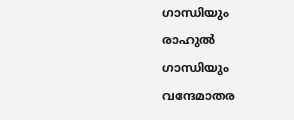ഗാന്ധിയും രാഹുല്‍ ഗാന്ധിയും വന്ദേമാതര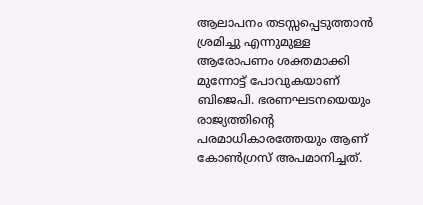ആലാപനം തടസ്സപ്പെടുത്താൻ ശ്രമിച്ചു എന്നുമുള്ള ആരോപണം ശക്തമാക്കി മുന്നോട്ട് പോവുകയാണ് ബിജെപി. ഭരണഘടനയെയും രാജ്യത്തിന്‍റെ പരമാധികാരത്തേയും ആണ് കോണ്‍ഗ്രസ് അപമാനിച്ചത്.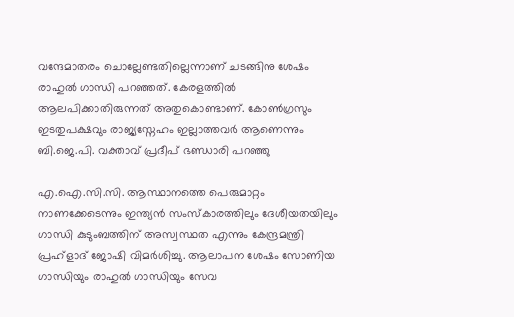വന്ദേമാതരം ചൊല്ലേണ്ടതില്ലെന്നാണ് ചടങ്ങിനു ശേഷം രാഹുല്‍ ഗാന്ധി പറഞ്ഞത്. കേരളത്തില്‍ ആലപിക്കാതിരുന്നത് അതുകൊണ്ടാണ്. കോണ്‍ഗ്രസും ഇടതുപക്ഷവും രാജ്യസ്നേഹം ഇല്ലാത്തവര്‍ ആണെന്നും ബി.ജെ.പി. വക്താവ് പ്രദീപ് ഭണ്ഡാരി പറ‍ഞ്ഞു

എ.ഐ.സി.സി. ആസ്ഥാനത്തെ പെരുമാറ്റം നാണക്കേടെന്നും ഇന്ത്യന്‍ സംസ്കാരത്തിലും ദേശീയതയിലും ഗാന്ധി കുടുംബത്തിന് അസ്വസ്ഥത എന്നും കേന്ദ്രമന്ത്രി പ്രഹ്‌ളാദ് ജോഷി വിമര്‍ശിച്ചു. ആലാപന ശേഷം സോണിയ ഗാന്ധിയും രാഹുൽ ഗാന്ധിയും സേവ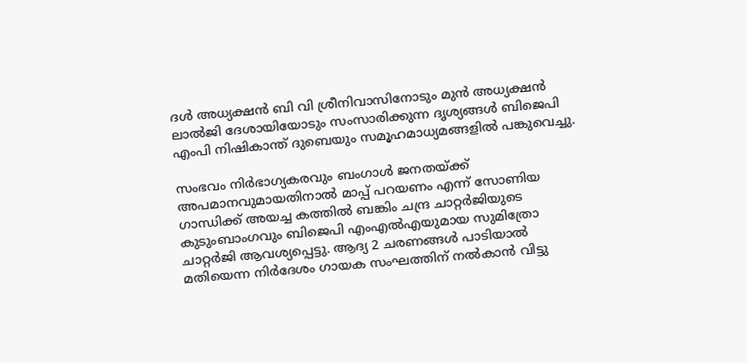ദൾ അധ്യക്ഷൻ ബി വി ശ്രീനിവാസിനോടും മുൻ അധ്യക്ഷൻ ലാൽജി ദേശായിയോടും സംസാരിക്കുന്ന ദൃശ്യങ്ങൾ ബിജെപി എംപി നിഷികാന്ത് ദുബെയും സമൂഹമാധ്യമങ്ങളിൽ പങ്കുവെച്ചു.

സംഭവം നിര്‍ഭാഗ്യകരവും ബംഗാൾ ജനതയ്ക്ക് അപമാനവുമായതിനാല്‍ മാപ്പ് പറയണം എന്ന് സോണിയ ഗാന്ധിക്ക് അയച്ച കത്തില്‍ ബങ്കിം ചന്ദ്ര ചാറ്റർജിയുടെ കുടുംബാംഗവും ബിജെപി എംഎല്‍എയുമായ സുമിത്രോ ചാറ്റർജി ആവശ്യപ്പെട്ടു. ആദ്യ 2 ചരണങ്ങൾ പാടിയാൽ മതിയെന്ന നിർദേശം ഗായക സംഘത്തിന് നൽകാൻ വിട്ടു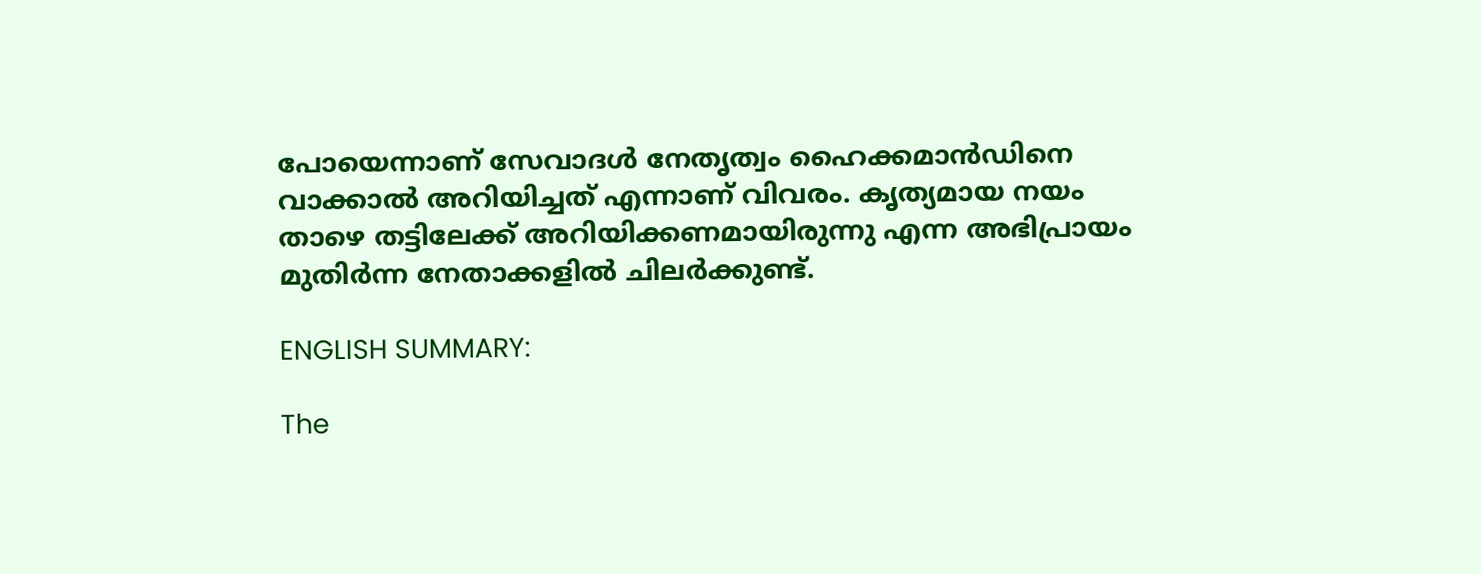പോയെന്നാണ് സേവാദൾ നേതൃത്വം ഹൈക്കമാൻഡിനെ വാക്കാല്‍ അറിയിച്ചത് എന്നാണ് വിവരം. കൃത്യമായ നയം താഴെ തട്ടിലേക്ക് അറിയിക്കണമായിരുന്നു എന്ന അഭിപ്രായം മുതിര്‍ന്ന നേതാക്കളില്‍ ചിലര്‍ക്കുണ്ട്.

ENGLISH SUMMARY:

The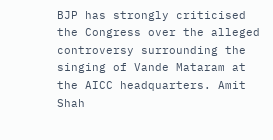BJP has strongly criticised the Congress over the alleged controversy surrounding the singing of Vande Mataram at the AICC headquarters. Amit Shah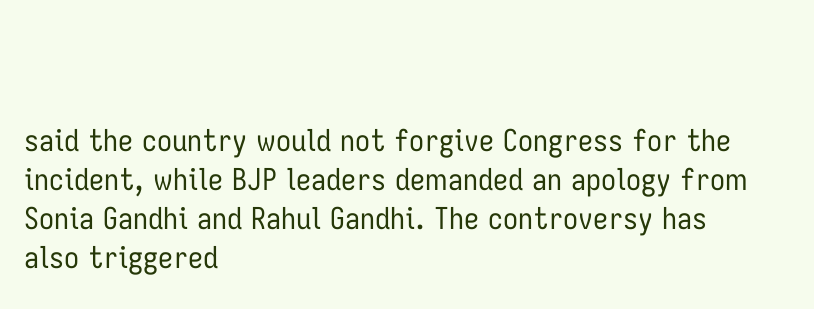said the country would not forgive Congress for the incident, while BJP leaders demanded an apology from Sonia Gandhi and Rahul Gandhi. The controversy has also triggered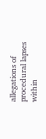allegations of procedural lapses within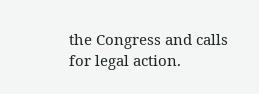the Congress and calls for legal action.